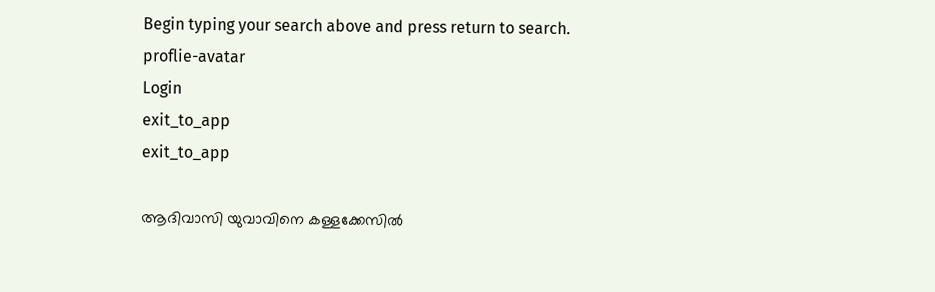Begin typing your search above and press return to search.
proflie-avatar
Login
exit_to_app
exit_to_app

ആദിവാസി യുവാവിനെ കള്ളക്കേസിൽ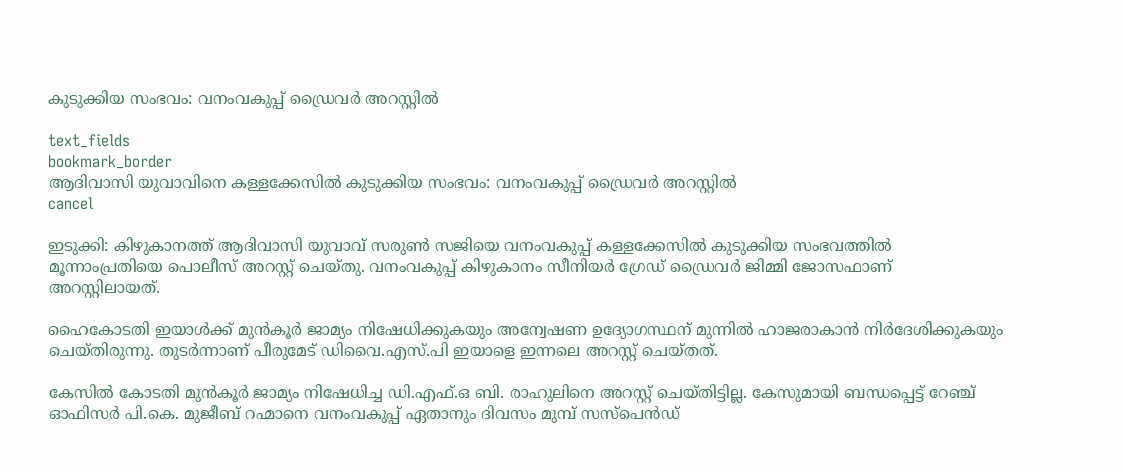കുടുക്കിയ സംഭവം: വനംവകുപ്പ് ഡ്രൈവർ അറസ്റ്റിൽ

text_fields
bookmark_border
ആദിവാസി യുവാവിനെ കള്ളക്കേസിൽ കുടുക്കിയ സംഭവം: വനംവകുപ്പ് ഡ്രൈവർ അറസ്റ്റിൽ
cancel

ഇടുക്കി: കിഴുകാനത്ത് ആദിവാസി യുവാവ് സരുൺ സജിയെ വനംവകുപ്പ് കള്ളക്കേസിൽ കുടുക്കിയ സംഭവത്തിൽ മൂന്നാംപ്രതിയെ പൊലീസ് അറസ്റ്റ് ചെയ്തു. വനംവകുപ്പ് കിഴുകാനം സീനിയർ ഗ്രേഡ് ഡ്രൈവർ ജിമ്മി ജോസഫാണ് അറസ്റ്റിലായത്.

ഹൈകോടതി ഇയാൾക്ക് മുൻ‌കൂർ ജാമ്യം നിഷേധിക്കുകയും അന്വേഷണ ഉദ്യോഗസ്ഥന് മുന്നിൽ ഹാജരാകാൻ നിർദേശിക്കുകയും ചെയ്തിരുന്നു. തുടർന്നാണ് പീരുമേട് ഡിവൈ.എസ്.പി ഇയാളെ ഇന്നലെ അറസ്റ്റ് ചെയ്തത്.

കേസിൽ കോടതി മുൻകൂർ ജാമ്യം നിഷേധിച്ച ഡി.എഫ്.ഒ ബി. രാഹുലിനെ അറസ്റ്റ് ചെയ്തിട്ടില്ല. കേസുമായി ബന്ധപ്പെട്ട് റേഞ്ച് ഓഫിസർ പി.കെ. മുജീബ് റഹ്മാനെ വനംവകുപ്പ് ഏതാനും ദിവസം മുമ്പ് സസ്പെൻഡ്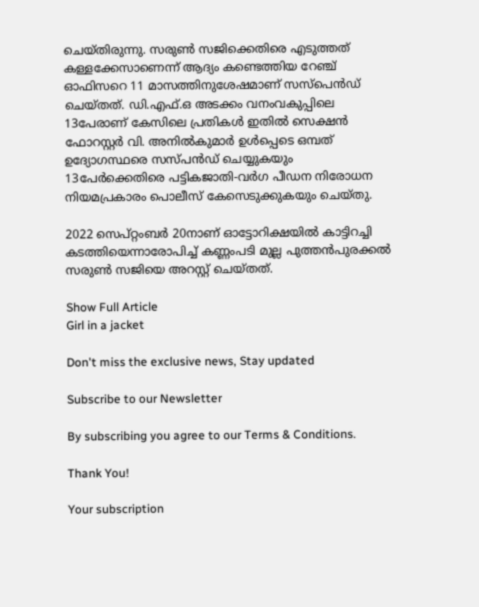ചെയ്തിരുന്നു. സരുൺ സജിക്കെതിരെ എടുത്തത് കള്ളക്കേസാണെന്ന് ആദ്യം കണ്ടെത്തിയ റേഞ്ച് ഓഫിസറെ 11 മാസത്തിനുശേഷമാണ് സസ്പെൻഡ് ചെയ്തത്. ഡി.എഫ്.ഒ അടക്കം വനംവകുപ്പിലെ 13പേരാണ് കേസിലെ പ്രതികൾ ഇതിൽ സെക്ഷൻ ഫോറസ്റ്റർ വി. അനിൽകുമാർ ഉൾപ്പെടെ ഒമ്പത് ഉദ്യോഗസ്ഥരെ സസ്പൻഡ് ചെയ്യുകയും 13പേർക്കെതിരെ പട്ടികജാതി-വർഗ പീഡന നിരോധന നിയമപ്രകാരം പൊലീസ് കേസെടുക്കുകയും ചെയ്തു.

2022 സെപ്റ്റംബർ 20നാണ് ഓട്ടോറിക്ഷയിൽ കാട്ടിറച്ചി കടത്തിയെന്നാരോപിച്ച് കണ്ണംപടി മുല്ല പുത്തൻപുരക്കൽ സരുൺ സജിയെ അറസ്റ്റ് ചെയ്തത്.

Show Full Article
Girl in a jacket

Don't miss the exclusive news, Stay updated

Subscribe to our Newsletter

By subscribing you agree to our Terms & Conditions.

Thank You!

Your subscription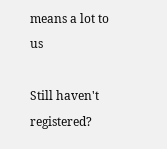means a lot to us

Still haven't registered?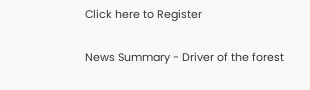Click here to Register

News Summary - Driver of the forest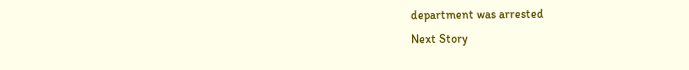department was arrested
Next Story